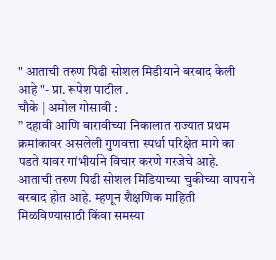" आताची तरुण पिढी सोशल मिडीयाने बरबाद केली आहे "- प्रा. रूपेश पाटील .
चौके | अमोल गोसावी :
” दहावी आणि बारावीच्या निकालात राज्यात प्रथम क्रमांकावर असलेली गुणवत्ता स्पर्धा परिक्षेत मागे का पडते यावर गांभीर्याने विचार करणे गरजेचे आहे. आताची तरुण पिढी सोशल मिडियाच्या चुकीच्या वापराने बरबाद होत आहे. म्हणून शैक्षणिक माहिती मिळविण्यासाठी किंवा समस्या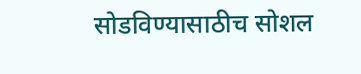सोडविण्यासाठीच सोशल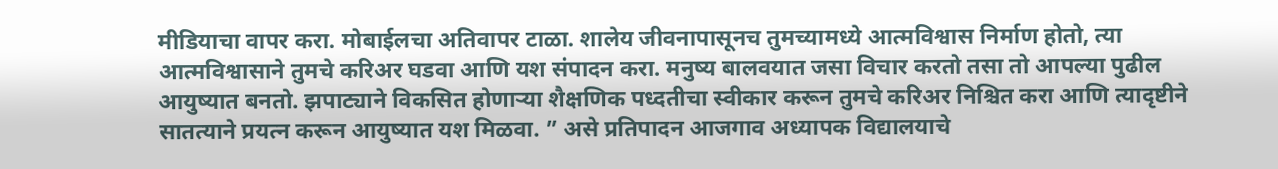मीडियाचा वापर करा. मोबाईलचा अतिवापर टाळा. शालेय जीवनापासूनच तुमच्यामध्ये आत्मविश्वास निर्माण होतो, त्या आत्मविश्वासाने तुमचे करिअर घडवा आणि यश संपादन करा. मनुष्य बालवयात जसा विचार करतो तसा तो आपल्या पुढील आयुष्यात बनतो. झपाट्याने विकसित होणाऱ्या शैक्षणिक पध्दतीचा स्वीकार करून तुमचे करिअर निश्चित करा आणि त्यादृष्टीने सातत्याने प्रयत्न करून आयुष्यात यश मिळवा. ” असे प्रतिपादन आजगाव अध्यापक विद्यालयाचे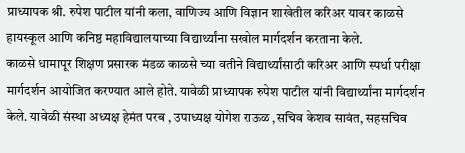प्राध्यापक श्री. रुपेश पाटील यांनी कला, वाणिज्य आणि विज्ञान शाखेतील करिअर यावर काळसे हायस्कूल आणि कनिष्ठ महाविद्यालयाच्या विद्यार्थ्यांना सखोल मार्गदर्शन करताना केले.
काळसे धामापूर शिक्षण प्रसारक मंडळ काळसे च्या वतीने विद्यार्थ्यांसाठी करिअर आणि स्पर्धा परीक्षा मार्गदर्शन आयोजित करण्यात आले होते. यावेळी प्राध्यापक रुपेश पाटील यांनी विद्यार्थ्यांना मार्गदर्शन केले. यावेळी संस्था अध्यक्ष हेमंत परब , उपाध्यक्ष योगेश राऊळ ,सचिव केशव सावंत, सहसचिव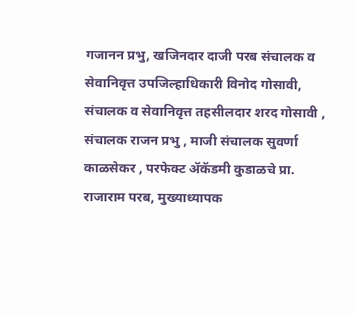गजानन प्रभु, खजिनदार दाजी परब संचालक व सेवानिवृत्त उपजिल्हाधिकारी विनोद गोसावी, संचालक व सेवानिवृत्त तहसीलदार शरद गोसावी , संचालक राजन प्रभु , माजी संचालक सुवर्णा काळसेकर , परफेक्ट ॲकॅडमी कुडाळचे प्रा. राजाराम परब, मुख्याध्यापक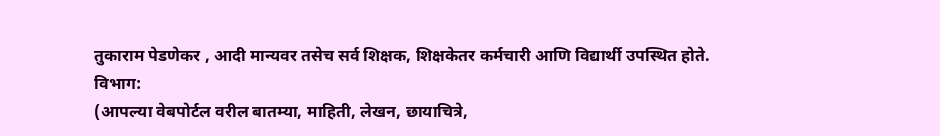तुकाराम पेडणेकर , आदी मान्यवर तसेच सर्व शिक्षक, शिक्षकेतर कर्मचारी आणि विद्यार्थी उपस्थित होते.
विभाग:
(आपल्या वेबपोर्टल वरील बातम्या, माहिती, लेखन, छायाचित्रे,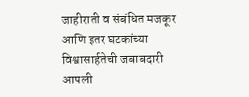जाहीराती व संबंधित मजकूर आणि इतर घटकांच्या विश्वासार्हतेची जबाबदारी आपली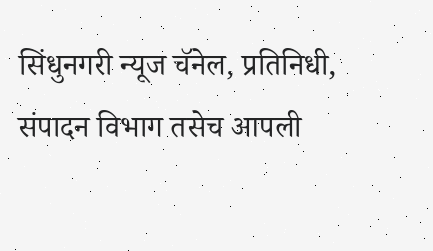सिंधुनगरी न्यूज चॅनेल, प्रतिनिधी, संपादन विभाग तसेच आपली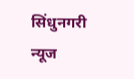सिंधुनगरी न्यूज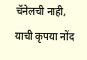चॅनेलची नाही, याची कृपया नोंद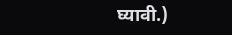घ्यावी.)